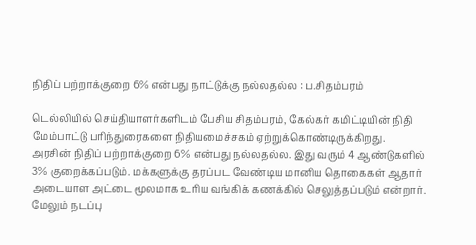நிதிப் பற்றாக்குறை 6% என்பது நாட்டுக்கு நல்லதல்ல : ப.சிதம்பரம்

டெல்லியில் செய்தியாளர்களிடம் பேசிய சிதம்பரம், கேல்கர் கமிட்டியின் நிதி மேம்பாட்டு பரிந்துரைகளை நிதியமைச்சகம் ஏற்றுக்கொண்டிருக்கிறது.
அரசின் நிதிப் பற்றாக்குறை 6% என்பது நல்லதல்ல. இது வரும் 4 ஆண்டுகளில் 3% குறைக்கப்படும். மக்களுக்கு தரப்பட வேண்டிய மானிய தொகைகள் ஆதார் அடையாள அட்டை மூலமாக உரிய வங்கிக் கணக்கில் செலுத்தப்படும் என்றார்.
மேலும் நடப்பு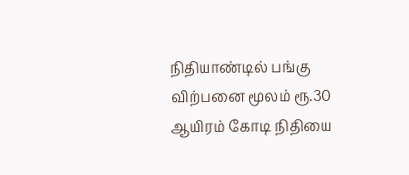நிதியாண்டில் பங்கு விற்பனை மூலம் ரூ.30 ஆயிரம் கோடி நிதியை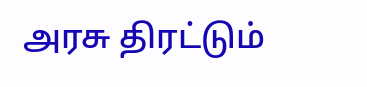அரசு திரட்டும்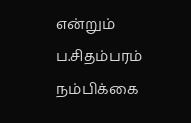என்றும் ப.சிதம்பரம் நம்பிக்கை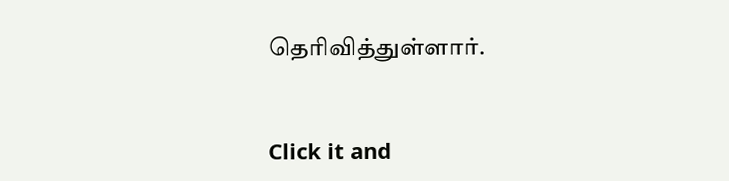தெரிவித்துள்ளார்.


Click it and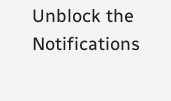Unblock the Notifications